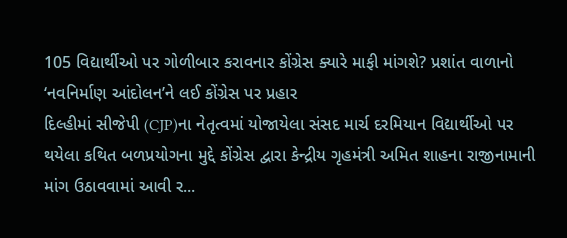105 વિદ્યાર્થીઓ પર ગોળીબાર કરાવનાર કોંગ્રેસ ક્યારે માફી માંગશે? પ્રશાંત વાળાનો ‘નવનિર્માણ આંદોલન’ને લઈ કોંગ્રેસ પર પ્રહાર
દિલ્હીમાં સીજેપી (CJP)ના નેતૃત્વમાં યોજાયેલા સંસદ માર્ચ દરમિયાન વિદ્યાર્થીઓ પર થયેલા કથિત બળપ્રયોગના મુદ્દે કોંગ્રેસ દ્વારા કેન્દ્રીય ગૃહમંત્રી અમિત શાહના રાજીનામાની માંગ ઉઠાવવામાં આવી ર...